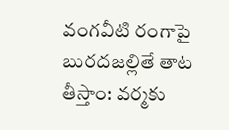వంగవీటి రంగాపై బురదజల్లితే తాట తీస్తాం: వర్మకు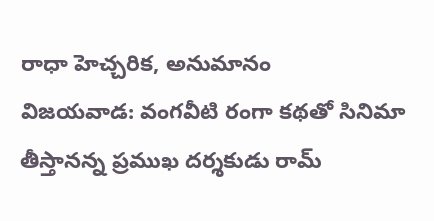రాధా హెచ్చరిక, అనుమానం
విజయవాడ: వంగవీటి రంగా కథతో సినిమా తీస్తానన్న ప్రముఖ దర్శకుడు రామ్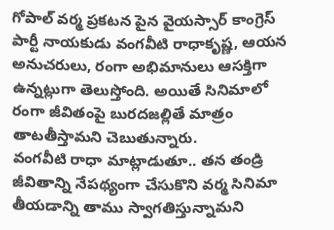గోపాల్ వర్మ ప్రకటన పైన వైయస్సార్ కాంగ్రెస్ పార్టీ నాయకుడు వంగవీటి రాధాకృష్ణ, ఆయన అనుచరులు, రంగా అభిమానులు ఆసక్తిగా ఉన్నట్లుగా తెలుస్తోంది. అయితే సినిమాలో రంగా జీవితంపై బురదజల్లితే మాత్రం తాటతీస్తామని చెబుతున్నారు.
వంగవీటి రాధా మాట్లాడుతూ.. తన తండ్రి జీవితాన్ని నేపథ్యంగా చేసుకొని వర్మ సినిమా తీయడాన్ని తాము స్వాగతిస్తున్నామని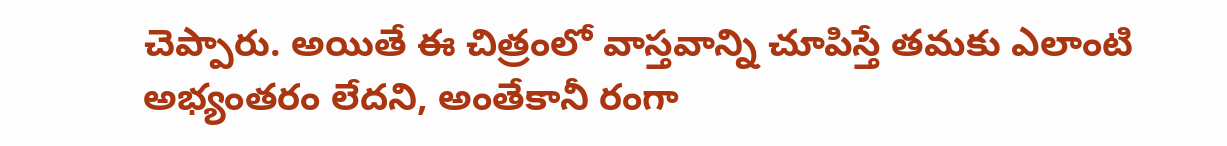చెప్పారు. అయితే ఈ చిత్రంలో వాస్తవాన్ని చూపిస్తే తమకు ఎలాంటి అభ్యంతరం లేదని, అంతేకానీ రంగా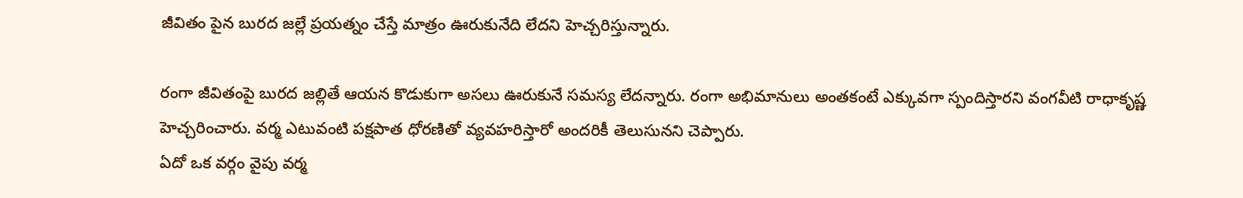జీవితం పైన బురద జల్లే ప్రయత్నం చేస్తే మాత్రం ఊరుకునేది లేదని హెచ్చరిస్తున్నారు.

రంగా జీవితంపై బురద జల్లితే ఆయన కొడుకుగా అసలు ఊరుకునే సమస్య లేదన్నారు. రంగా అభిమానులు అంతకంటే ఎక్కువగా స్పందిస్తారని వంగవీటి రాధాకృష్ణ హెచ్చరించారు. వర్మ ఎటువంటి పక్షపాత ధోరణితో వ్యవహరిస్తారో అందరికీ తెలుసునని చెప్పారు.
ఏదో ఒక వర్గం వైపు వర్మ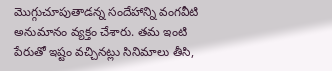మొగ్గుచూపుతాడన్న సందేహాన్ని వంగవీటి అనుమానం వ్యక్తం చేశారు. తమ ఇంటి పేరుతో ఇష్టం వచ్చినట్లు సినిమాలు తీసి,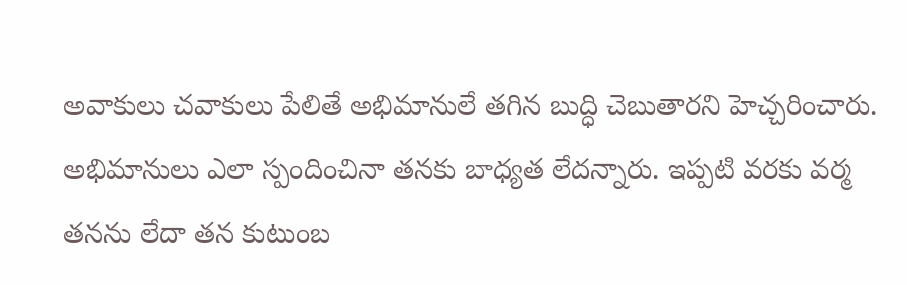అవాకులు చవాకులు పేలితే అభిమానులే తగిన బుద్ధి చెబుతారని హెచ్చరించారు. అభిమానులు ఎలా స్పందించినా తనకు బాధ్యత లేదన్నారు. ఇప్పటి వరకు వర్మ తనను లేదా తన కుటుంబ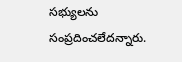సభ్యులను సంప్రదించలేదన్నారు.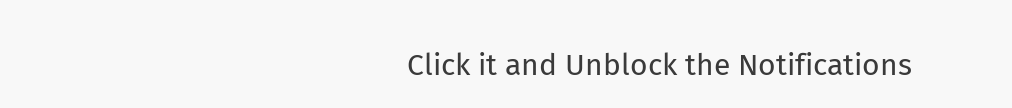Click it and Unblock the Notifications